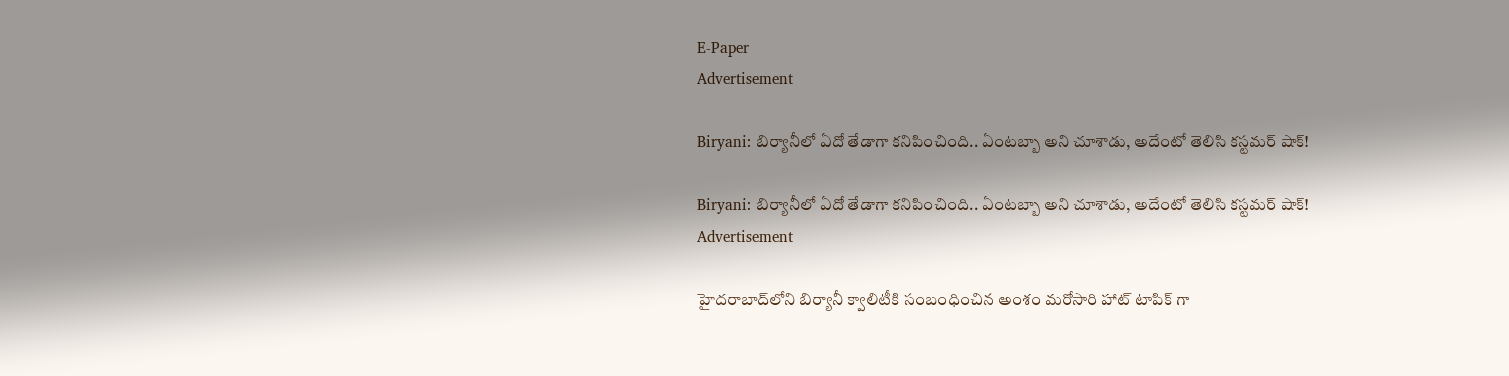E-Paper
Advertisement

Biryani: బిర్యానీలో ఏదో తేడాగా కనిపించింది.. ఏంటబ్బా అని చూశాడు, అదేంటో తెలిసి కస్టమర్ షాక్!

Biryani: బిర్యానీలో ఏదో తేడాగా కనిపించింది.. ఏంటబ్బా అని చూశాడు, అదేంటో తెలిసి కస్టమర్ షాక్!
Advertisement

హైదరాబాద్‌లోని బిర్యానీ క్వాలిటీకి సంబంధించిన అంశం మరోసారి హాట్ టాపిక్ గా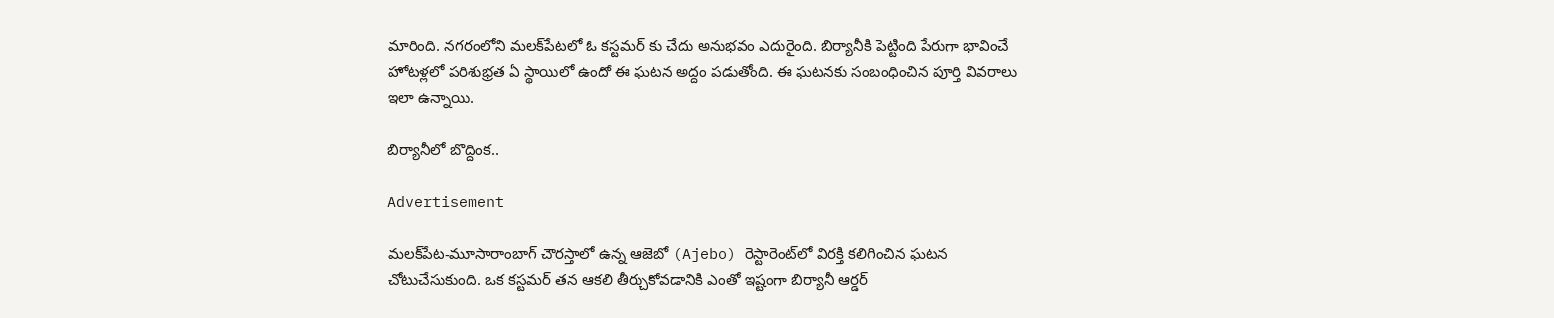మారింది. నగరంలోని మలక్‌పేటలో ఓ కస్టమర్ కు చేదు అనుభవం ఎదురైంది. బిర్యానీకి పెట్టింది పేరుగా భావించే హోటళ్లలో పరిశుభ్రత ఏ స్థాయిలో ఉందో ఈ ఘటన అద్దం పడుతోంది. ఈ ఘటనకు సంబంధించిన పూర్తి వివరాలు ఇలా ఉన్నాయి.

బిర్యానీలో బొద్దింక..

Advertisement

మలక్‌పేట-మూసారాంబాగ్ చౌరస్తాలో ఉన్న ఆజెబో (Ajebo) రెస్టారెంట్‌లో విరక్తి కలిగించిన ఘటన చోటుచేసుకుంది. ఒక కస్టమర్ తన ఆకలి తీర్చుకోవడానికి ఎంతో ఇష్టంగా బిర్యానీ ఆర్డర్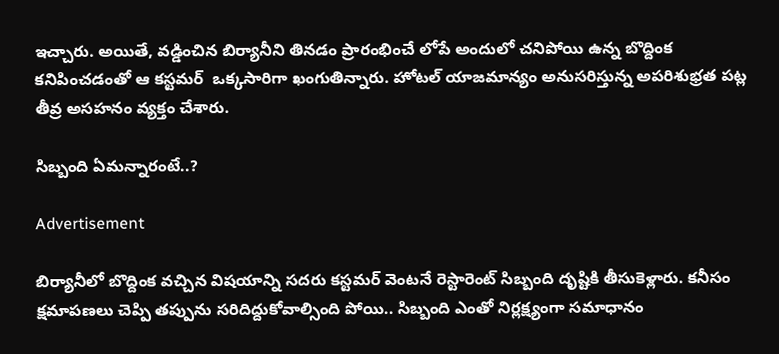ఇచ్చారు. అయితే, వడ్డించిన బిర్యానీని తినడం ప్రారంభించే లోపే అందులో చనిపోయి ఉన్న బొద్దింక కనిపించడంతో ఆ కస్టమర్  ఒక్కసారిగా ఖంగుతిన్నారు. హోటల్ యాజమాన్యం అనుసరిస్తున్న అపరిశుభ్రత పట్ల తీవ్ర అసహనం వ్యక్తం చేశారు.

సిబ్బంది ఏమన్నారంటే..?

Advertisement

బిర్యానీలో బొద్దింక వచ్చిన విషయాన్ని సదరు కస్టమర్ వెంటనే రెస్టారెంట్ సిబ్బంది దృష్టికి తీసుకెళ్లారు. కనీసం క్షమాపణలు చెప్పి తప్పును సరిదిద్దుకోవాల్సింది పోయి.. సిబ్బంది ఎంతో నిర్లక్ష్యంగా సమాధానం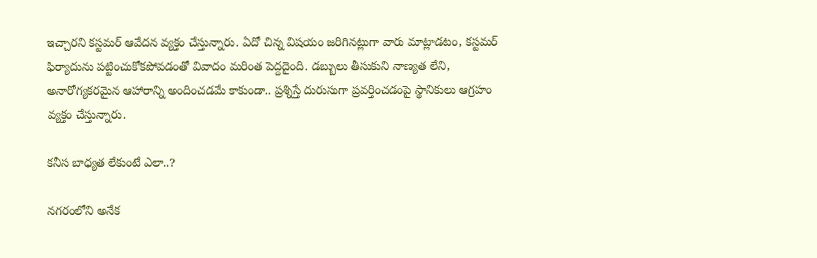ఇచ్చారని కస్టమర్ ఆవేదన వ్యక్తం చేస్తున్నారు. ఏదో చిన్న విషయం జరిగినట్లుగా వారు మాట్లాడటం, కస్టమర్ ఫిర్యాదును పట్టించుకోకపోవడంతో వివాదం మరింత పెద్దదైంది. డబ్బులు తీసుకుని నాణ్యత లేని, అనారోగ్యకరమైన ఆహారాన్ని అందించడమే కాకుండా.. ప్రశ్నిస్తే దురుసుగా ప్రవర్తించడంపై స్థానికులు ఆగ్రహం వ్యక్తం చేస్తున్నారు.

కనీస బాధ్యత లేకుంటే ఎలా..?

నగరంలోని అనేక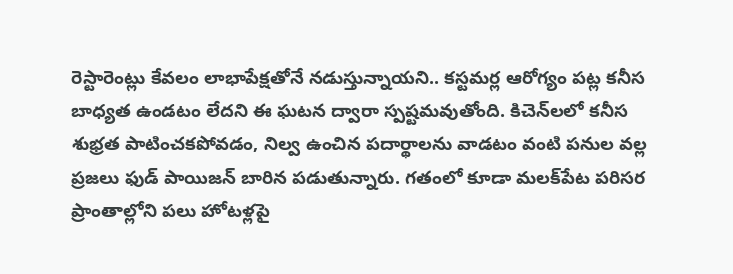రెస్టారెంట్లు కేవలం లాభాపేక్షతోనే నడుస్తున్నాయని.. కస్టమర్ల ఆరోగ్యం పట్ల కనీస బాధ్యత ఉండటం లేదని ఈ ఘటన ద్వారా స్పష్టమవుతోంది. కిచెన్‌లలో కనీస శుభ్రత పాటించకపోవడం, నిల్వ ఉంచిన పదార్థాలను వాడటం వంటి పనుల వల్ల ప్రజలు ఫుడ్ పాయిజన్ బారిన పడుతున్నారు. గతంలో కూడా మలక్‌పేట పరిసర ప్రాంతాల్లోని పలు హోటళ్లపై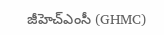జీహెచ్‌ఎంసీ (GHMC)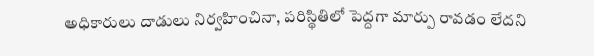అధికారులు దాడులు నిర్వహించినా, పరిస్థితిలో పెద్దగా మార్పు రావడం లేదని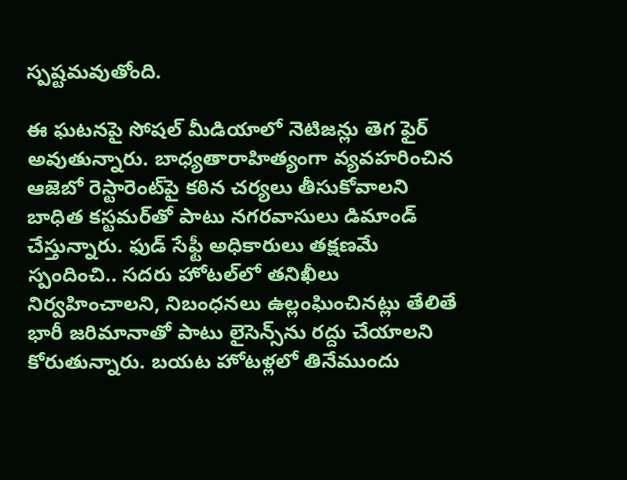స్పష్టమవుతోంది.

ఈ ఘటనపై సోషల్ మీడియాలో నెటిజన్లు తెగ ఫైర్ అవుతున్నారు. బాధ్యతారాహిత్యంగా వ్యవహరించిన ఆజెబో రెస్టారెంట్‌పై కఠిన చర్యలు తీసుకోవాలని బాధిత కస్టమర్‌తో పాటు నగరవాసులు డిమాండ్ చేస్తున్నారు. ఫుడ్ సేఫ్టీ అధికారులు తక్షణమే స్పందించి.. సదరు హోటల్‌లో తనిఖీలు నిర్వహించాలని, నిబంధనలు ఉల్లంఘించినట్లు తేలితే భారీ జరిమానాతో పాటు లైసెన్స్‌ను రద్దు చేయాలని కోరుతున్నారు. బయట హోటళ్లలో తినేముందు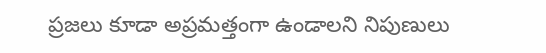ప్రజలు కూడా అప్రమత్తంగా ఉండాలని నిపుణులు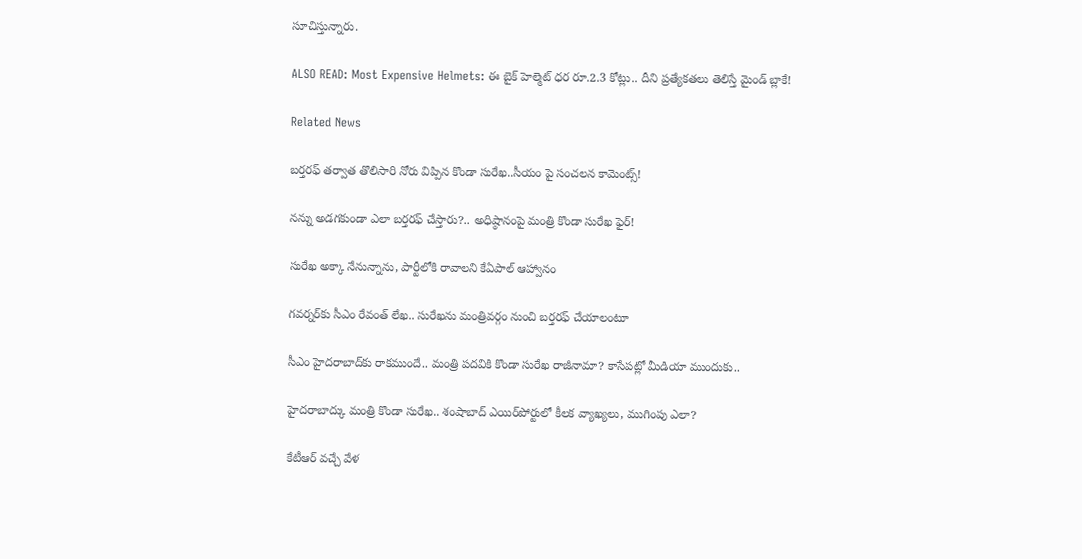సూచిస్తున్నారు.

ALSO READ: Most Expensive Helmets: ఈ బైక్ హెల్మెట్ ధర రూ.2.3 కోట్లు.. దీని ప్రత్యేకతలు తెలిస్తే మైండ్ బ్లాకే!

Related News

బర్తరఫ్ తర్వాత తొలిసారి నోరు విప్పిన కొండా సురేఖ..సీయం పై సంచలన కామెంట్స్!

నన్ను అడగకుండా ఎలా బర్తరఫ్ చేస్తారు?.. అధిష్ఠానంపై మంత్రి కొండా సురేఖ ఫైర్!

సురేఖ అక్కా నేనున్నాను, పార్టీలోకి రావాలని కేఏపాల్ ఆహ్వానం

గవర్నర్‌కు సీఎం రేవంత్ లేఖ.. సురేఖను మంత్రివర్గం నుంచి బర్తరఫ్‌ చేయాలంటూ

సీఎం హైదరాబాద్‌కు రాకముందే.. మంత్రి పదవికి కొండా సురేఖ రాజీనామా? కాసేపట్లో మీడియా ముందుకు..

హైదరాబాద్కు మంత్రి కొండా సురేఖ.. శంషాబాద్ ఎయిర్‌పోర్టులో కీలక వ్యాఖ్యలు, ముగింపు ఎలా?

కేటీఆర్ వచ్చే వేళ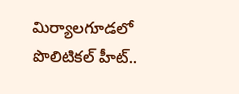మిర్యాలగూడలో పొలిటికల్ హీట్..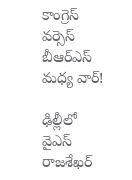కాంగ్రెస్ వర్సెస్ బీఆర్ఎస్ మధ్య వార్!

ఢిల్లీలో వైఎస్ రాజశేఖర్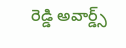రెడ్డి అవార్డ్స్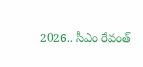2026.. సీఎం రేవంత్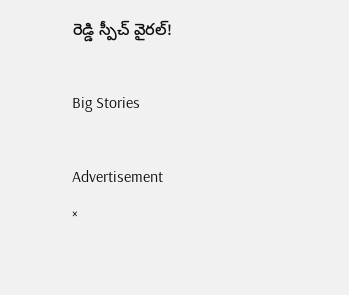రెడ్డి స్పీచ్ వైరల్!

Big Stories

Advertisement
×